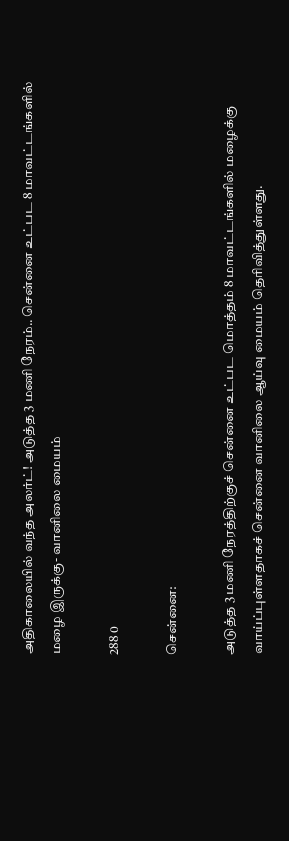அதிகாலையில் வந்த அலர்ட்! அடுத்த 3 மணி நேரம்.. சென்னை உட்பட 8 மாவட்டங்களில் மழை இருக்கு- வானிலை மையம்

288 0

சென்னை:

அடுத்த 3 மணி நேரத்திற்குச் சென்னை உட்பட மொத்தம் 8 மாவட்டங்களில் மழைக்கு வாய்ப்புள்ளதாகச் சென்னை வானிலை ஆய்வு மையம் தெரிவித்துள்ளது.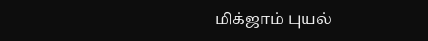மிக்ஜாம் புயல்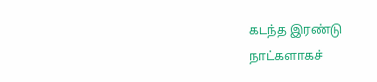கடந்த இரண்டு நாட்களாகச்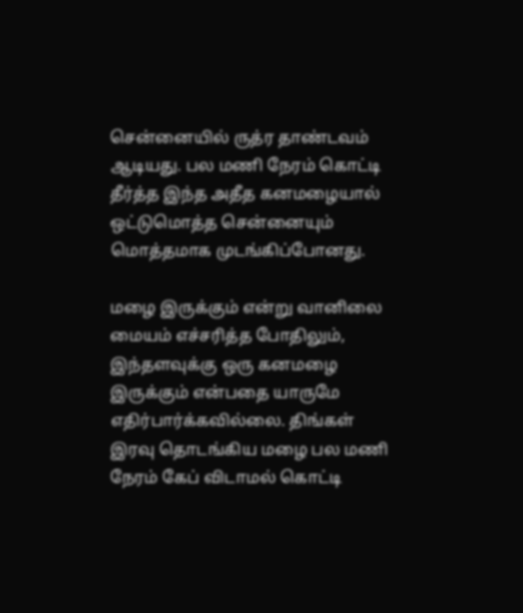சென்னையில் ருத்ர தாண்டவம் ஆடியது. பல மணி நேரம் கொட்டி தீர்த்த இந்த அதீத கனமழையால் ஒட்டுமொத்த சென்னையும் மொத்தமாக முடங்கிப்போனது.

மழை இருக்கும் என்று வானிலை மையம் எச்சரித்த போதிலும், இந்தளவுக்கு ஒரு கனமழை இருக்கும் என்பதை யாருமே எதிர்பார்க்கவில்லை. திங்கள் இரவு தொடங்கிய மழை பல மணி நேரம் கேப் விடாமல் கொட்டி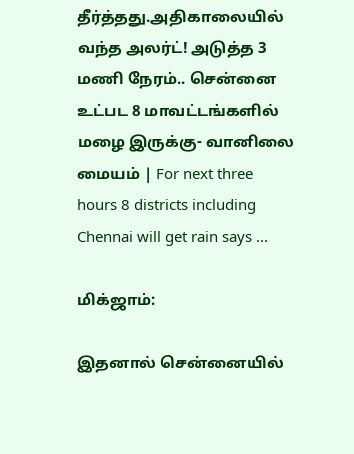தீர்த்தது.அதிகாலையில் வந்த அலர்ட்! அடுத்த 3 மணி நேரம்.. சென்னை உட்பட 8 மாவட்டங்களில்  மழை இருக்கு- வானிலை மையம் | For next three hours 8 districts including  Chennai will get rain says ...

மிக்ஜாம்:

இதனால் சென்னையில்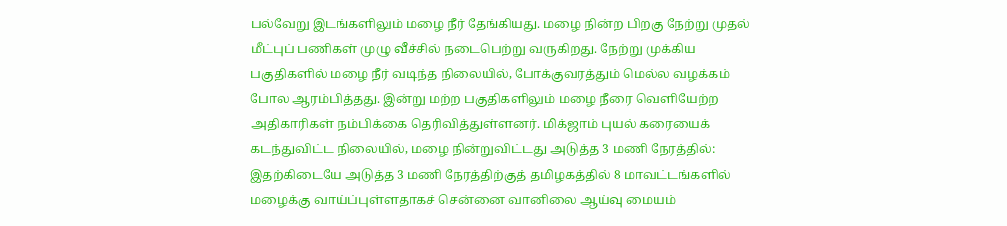பல்வேறு இடங்களிலும் மழை நீர் தேங்கியது. மழை நின்ற பிறகு நேற்று முதல் மீட்புப் பணிகள் முழு வீச்சில் நடைபெற்று வருகிறது. நேற்று முக்கிய பகுதிகளில் மழை நீர் வடிந்த நிலையில், போக்குவரத்தும் மெல்ல வழக்கம் போல ஆரம்பித்தது. இன்று மற்ற பகுதிகளிலும் மழை நீரை வெளியேற்ற அதிகாரிகள் நம்பிக்கை தெரிவித்துள்ளனர். மிக்ஜாம் புயல் கரையைக் கடந்துவிட்ட நிலையில், மழை நின்றுவிட்டது அடுத்த 3 மணி நேரத்தில்: இதற்கிடையே அடுத்த 3 மணி நேரத்திற்குத் தமிழகத்தில் 8 மாவட்டங்களில் மழைக்கு வாய்ப்புள்ளதாகச் சென்னை வானிலை ஆய்வு மையம்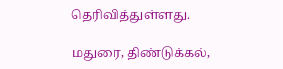தெரிவித்துள்ளது.

மதுரை, திண்டுக்கல்,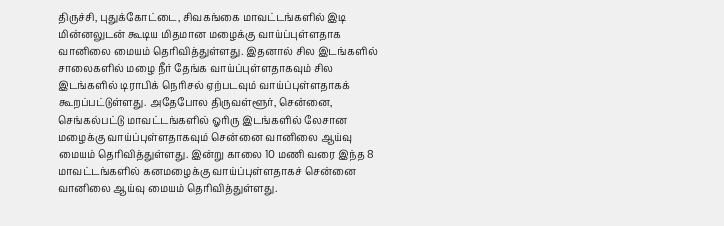திருச்சி, புதுக்கோட்டை, சிவகங்கை மாவட்டங்களில் இடி மின்னலுடன் கூடிய மிதமான மழைக்கு வாய்ப்புள்ளதாக வானிலை மையம் தெரிவித்துள்ளது. இதனால் சில இடங்களில் சாலைகளில் மழை நீர் தேங்க வாய்ப்புள்ளதாகவும் சில இடங்களில் டிராபிக் நெரிசல் ஏற்படவும் வாய்ப்புள்ளதாகக் கூறப்பட்டுள்ளது. அதேபோல திருவள்ளூர், சென்னை, செங்கல்பட்டு மாவட்டங்களில் ஓரிரு இடங்களில் லேசான மழைக்கு வாய்ப்புள்ளதாகவும் சென்னை வானிலை ஆய்வு மையம் தெரிவித்துள்ளது. இன்று காலை 10 மணி வரை இந்த 8 மாவட்டங்களில் கனமழைக்கு வாய்ப்புள்ளதாகச் சென்னை வானிலை ஆய்வு மையம் தெரிவித்துள்ளது.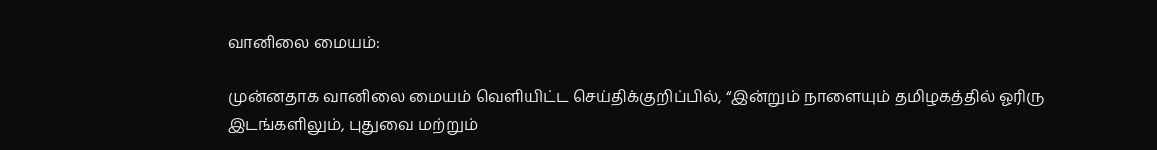வானிலை மையம்:

முன்னதாக வானிலை மையம் வெளியிட்ட செய்திக்குறிப்பில், “இன்றும் நாளையும் தமிழகத்தில் ஓரிரு இடங்களிலும், புதுவை மற்றும்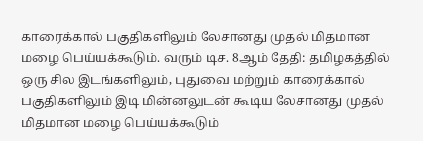காரைக்கால் பகுதிகளிலும் லேசானது முதல் மிதமான மழை பெய்யக்கூடும். வரும் டிச. 8ஆம் தேதி: தமிழகத்தில் ஒரு சில இடங்களிலும், புதுவை மற்றும் காரைக்கால் பகுதிகளிலும் இடி மின்னலுடன் கூடிய லேசானது முதல் மிதமான மழை பெய்யக்கூடும்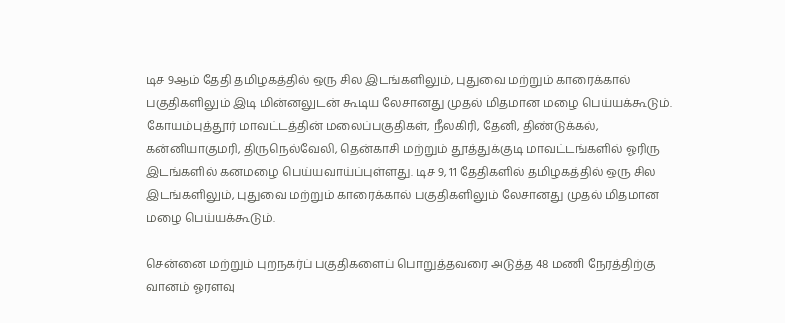டிச 9ஆம் தேதி தமிழகத்தில் ஒரு சில இடங்களிலும், புதுவை மற்றும் காரைக்கால் பகுதிகளிலும் இடி மின்னலுடன் கூடிய லேசானது முதல் மிதமான மழை பெய்யக்கூடும். கோயம்புத்தூர் மாவட்டத்தின் மலைப்பகுதிகள், நீலகிரி, தேனி, திண்டுக்கல், கன்னியாகுமரி, திருநெல்வேலி, தென்காசி மற்றும் தூத்துக்குடி மாவட்டங்களில் ஓரிரு இடங்களில் கனமழை பெய்யவாய்ப்புள்ளது. டிச 9, 11 தேதிகளில் தமிழகத்தில் ஒரு சில இடங்களிலும், புதுவை மற்றும் காரைக்கால் பகுதிகளிலும் லேசானது முதல் மிதமான மழை பெய்யக்கூடும்.

சென்னை மற்றும் புறநகர்ப் பகுதிகளைப் பொறுத்தவரை அடுத்த 48 மணி நேரத்திற்கு வானம் ஓரளவு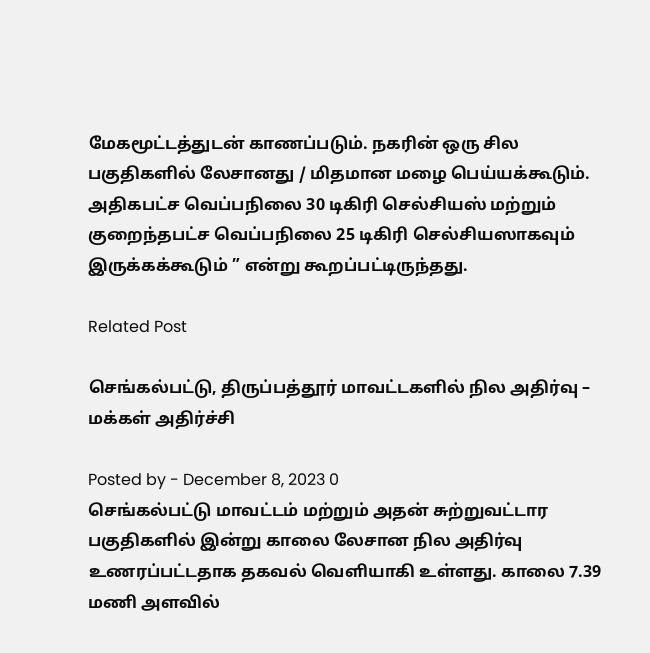மேகமூட்டத்துடன் காணப்படும். நகரின் ஒரு சில பகுதிகளில் லேசானது / மிதமான மழை பெய்யக்கூடும். அதிகபட்ச வெப்பநிலை 30 டிகிரி செல்சியஸ் மற்றும் குறைந்தபட்ச வெப்பநிலை 25 டிகிரி செல்சியஸாகவும் இருக்கக்கூடும் ” என்று கூறப்பட்டிருந்தது.

Related Post

செங்கல்பட்டு, திருப்பத்தூர் மாவட்டகளில் நில அதிர்வு – மக்கள் அதிர்ச்சி

Posted by - December 8, 2023 0
செங்கல்பட்டு மாவட்டம் மற்றும் அதன் சுற்றுவட்டார பகுதிகளில் இன்று காலை லேசான நில அதிர்வு உணரப்பட்டதாக தகவல் வெளியாகி உள்ளது. காலை 7.39 மணி அளவில்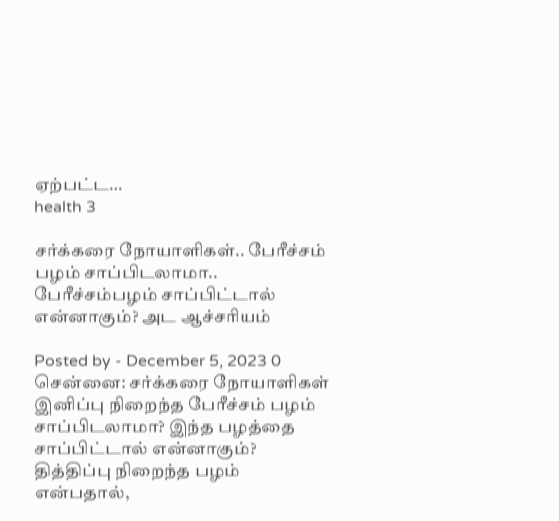ஏற்பட்ட…
health 3

சர்க்கரை நோயாளிகள்.. பேரீச்சம் பழம் சாப்பிடலாமா.. பேரீச்சம்பழம் சாப்பிட்டால் என்னாகும்? அட ஆச்சரியம்

Posted by - December 5, 2023 0
சென்னை: சர்க்கரை நோயாளிகள் இனிப்பு நிறைந்த பேரீச்சம் பழம் சாப்பிடலாமா? இந்த பழத்தை சாப்பிட்டால் என்னாகும்? தித்திப்பு நிறைந்த பழம் என்பதால்,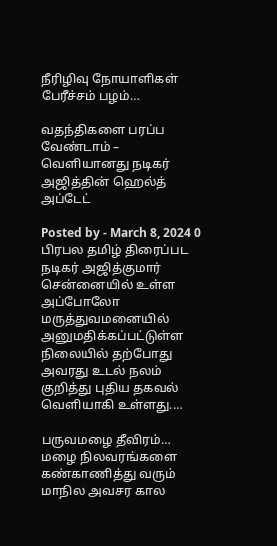நீரிழிவு நோயாளிகள் பேரீச்சம் பழம்…

வதந்திகளை பரப்ப வேண்டாம் – வெளியானது நடிகர் அஜித்தின் ஹெல்த் அப்டேட்

Posted by - March 8, 2024 0
பிரபல தமிழ் திரைப்பட நடிகர் அஜித்குமார் சென்னையில் உள்ள அப்போலோ மருத்துவமனையில் அனுமதிக்கப்பட்டுள்ள நிலையில் தற்போது அவரது உடல் நலம் குறித்து புதிய தகவல் வெளியாகி உள்ளது.…

பருவமழை தீவிரம்… மழை நிலவரங்களை கண்காணித்து வரும் மாநில அவசர கால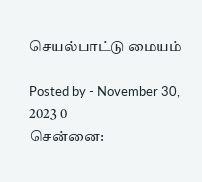செயல்பாட்டு மையம்

Posted by - November 30, 2023 0
சென்னை: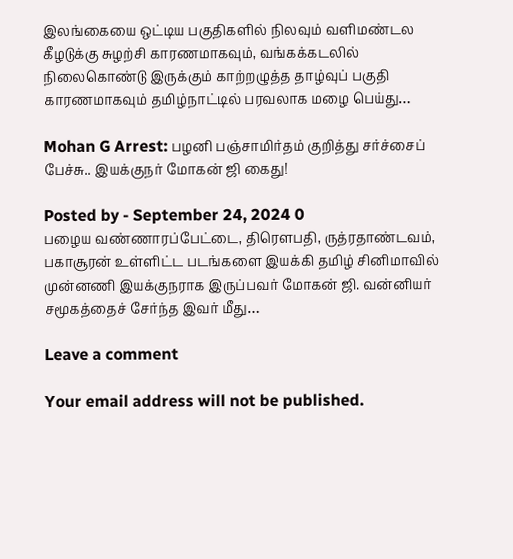இலங்கையை ஒட்டிய பகுதிகளில் நிலவும் வளிமண்டல கீழடுக்கு சுழற்சி காரணமாகவும், வங்கக்கடலில் நிலைகொண்டு இருக்கும் காற்றழுத்த தாழ்வுப் பகுதி காரணமாகவும் தமிழ்நாட்டில் பரவலாக மழை பெய்து…

Mohan G Arrest: பழனி பஞ்சாமிர்தம் குறித்து சர்ச்சைப் பேச்சு.. இயக்குநர் மோகன் ஜி கைது!

Posted by - September 24, 2024 0
பழைய வண்ணாரப்பேட்டை, திரௌபதி, ருத்ரதாண்டவம், பகாசூரன் உள்ளிட்ட படங்களை இயக்கி தமிழ் சினிமாவில் முன்னணி இயக்குநராக இருப்பவர் மோகன் ஜி. வன்னியர் சமூகத்தைச் சேர்ந்த இவர் மீது…

Leave a comment

Your email address will not be published.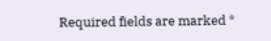Required fields are marked *